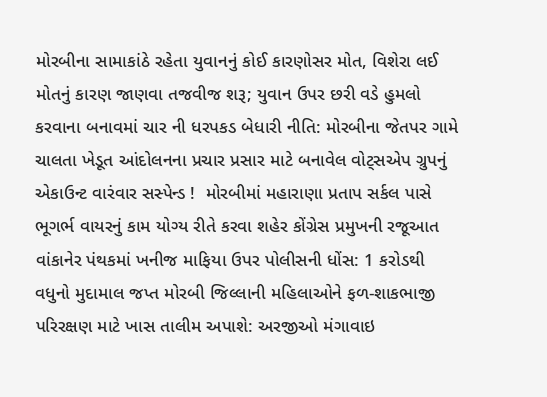મોરબીના સામાકાંઠે રહેતા યુવાનનું કોઈ કારણોસર મોત, વિશેરા લઈ મોતનું કારણ જાણવા તજવીજ શરૂ; યુવાન ઉપર છરી વડે હુમલો કરવાના બનાવમાં ચાર ની ધરપકડ બેધારી નીતિ: મોરબીના જેતપર ગામે ચાલતા ખેડૂત આંદોલનના પ્રચાર પ્રસાર માટે બનાવેલ વોટ્સએપ ગ્રુપનું એકાઉન્ટ વારંવાર સસ્પેન્ડ !  મોરબીમાં મહારાણા પ્રતાપ સર્કલ પાસે ભૂગર્ભ વાયરનું કામ યોગ્ય રીતે કરવા શહેર કોંગ્રેસ પ્રમુખની રજૂઆત વાંકાનેર પંથકમાં ખનીજ માફિયા ઉપર પોલીસની ધોંસ: 1 કરોડથી વધુનો મુદામાલ જપ્ત મોરબી જિલ્લાની મહિલાઓને ફળ-શાકભાજી પરિરક્ષણ માટે ખાસ તાલીમ અપાશે: અરજીઓ મંગાવાઇ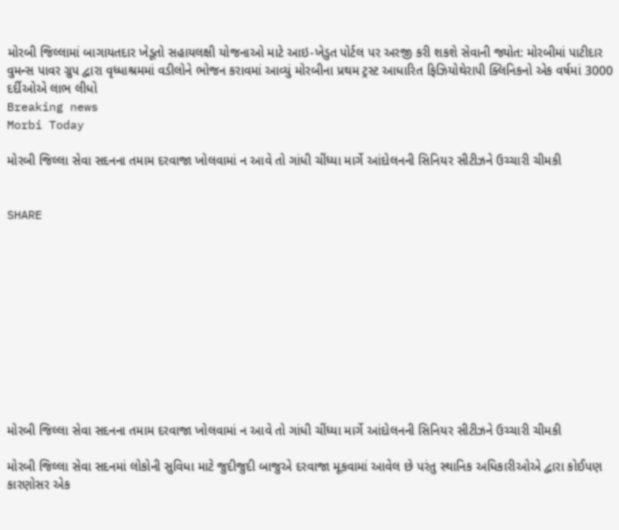મોરબી જિલ્લામાં બાગાયતદાર ખેડૂતો સહાયલક્ષી યોજનાઓ માટે આઇ-ખેડુત પોર્ટલ પર અરજી કરી શકશે સેવાની જ્યોત: મોરબીમાં પાટીદાર વુમન્સ પાવર ગ્રુપ દ્વારા વૃધ્ધાશ્રમમાં વડીલોને ભોજન કરાવમાં આવ્યું મોરબીના પ્રથમ ટ્રસ્ટ આધારિત ફિઝિયોથેરાપી ક્લિનિકનો એક વર્ષમાં 3000 દર્દીઓએ લાભ લીધો
Breaking news
Morbi Today

મોરબી જિલ્લા સેવા સદનના તમામ દરવાજા ખોલવામાં ન આવે તો ગાંધી ચીંધ્યા માર્ગે આંદોલનની સિનિયર સીટીઝને ઉચ્ચારી ચીમકી


SHARE











મોરબી જિલ્લા સેવા સદનના તમામ દરવાજા ખોલવામાં ન આવે તો ગાંધી ચીંધ્યા માર્ગે આંદોલનની સિનિયર સીટીઝને ઉચ્ચારી ચીમકી

મોરબી જિલ્લા સેવા સદનમાં લોકોની સુવિધા માટે જુદીજુદી બાજુએ દરવાજા મૂકવામાં આવેલ છે પરંતુ સ્થાનિક અધિકારીઓએ દ્વારા કોઈપણ કારણોસર એક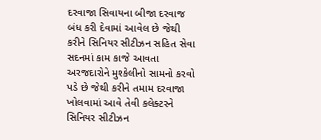દરવાજા સિવાયના બીજા દરવાજ બંધ કરી દેવામાં આવેલ છે જેથી કરીને સિનિયર સીટીઝન સહિત સેવા સદનમાં કામ કાજે આવતા અરજદારોને મુશ્કેલીનો સામનો કરવો પડે છે જેથી કરીને તમામ દરવાજા ખોલવામાં આવે તેવી કલેક્ટરને સિનિયર સીટીઝન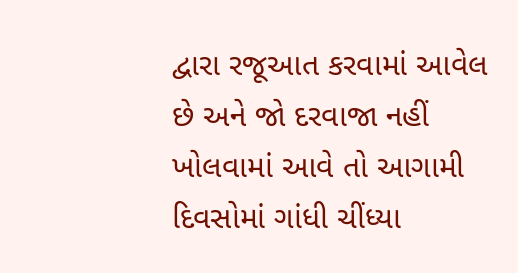દ્વારા રજૂઆત કરવામાં આવેલ છે અને જો દરવાજા નહીં ખોલવામાં આવે તો આગામી દિવસોમાં ગાંધી ચીંધ્યા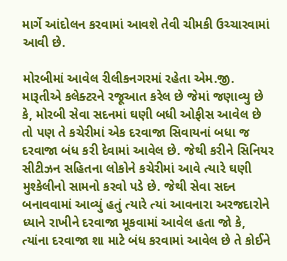માર્ગે આંદોલન કરવામાં આવશે તેવી ચીમકી ઉચ્ચારવામાં આવી છે.

મોરબીમાં આવેલ રીલીકનગરમાં રહેતા એમ.જી. મારૂતીએ કલેક્ટરને રજૂઆત કરેલ છે જેમાં જણાવ્યુ છે કે, મોરબી સેવા સદનમાં ઘણી બધી ઓફીસ આવેલ છે તો પણ તે કચેરીમાં એક દરવાજા સિવાયનાં બધા જ દરવાજા બંધ કરી દેવામાં આવેલ છે. જેથી કરીને સિનિયર સીટીઝન સહિતના લોકોને કચેરીમાં આવે ત્યારે ઘણી મુશ્કેલીનો સામનો કરવો પડે છે. જેથી સેવા સદન બનાવવામાં આવ્યું હતું ત્યારે ત્યાં આવનારા અરજદારોને ધ્યાને રાખીને દરવાજા મૂકવામાં આવેલ હતા જો કે, ત્યાંના દરવાજા શા માટે બંધ કરવામાં આવેલ છે તે કોઈને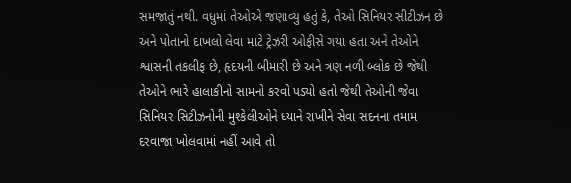સમજાતું નથી. વધુમાં તેઓએ જણાવ્યુ હતું કે, તેઓ સિનિયર સીટીઝન છે અને પોતાનો દાખલો લેવા માટે ટ્રેઝરી ઓફીસે ગયા હતા અને તેઓને શ્વાસની તકલીફ છે, હૃદયની બીમારી છે અને ત્રણ નળી બ્લોક છે જેથી તેઓને ભારે હાલાકીનો સામનો કરવો પડ્યો હતો જેથી તેઓની જેવા સિનિયર સિટીઝનોની મુશ્કેલીઓને ધ્યાને રાખીને સેવા સદનના તમામ દરવાજા ખોલવામાં નહીં આવે તો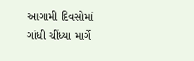આગામી દિવસોમાં ગાંધી ચીંધ્યા માર્ગે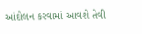આંદોલન કરવામાં આવશે તેવી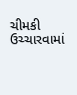ચીમકી ઉચ્ચારવામાં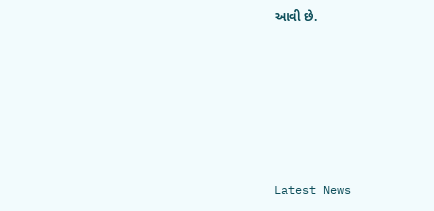આવી છે.






Latest News